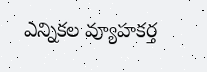ఎన్నికల వ్యూహకర్త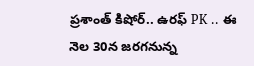ప్రశాంత్ కిషోర్.. ఉరఫ్ PK .. ఈ నెల 30న జరగనున్న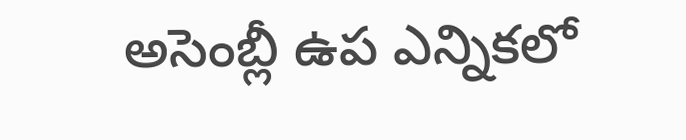అసెంబ్లీ ఉప ఎన్నికలో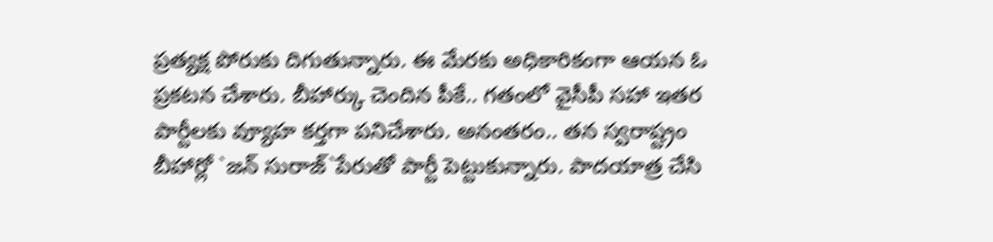ప్రత్యక్ష పోరుకు దిగుతున్నారు. ఈ మేరకు అధికారికంగా ఆయన ఓ ప్రకటన చేశారు. బీహార్కు చెందిన పీకే.. గతంలో వైసీపీ సహా ఇతర పార్టీలకు వ్యూహ కర్తగా పనిచేశారు. అనంతరం.. తన స్వరాష్ట్రం బీహార్లో `జన్ సురాజ్`పేరుతో పార్టీ పెట్టుకున్నారు. పాదయాత్ర చేసి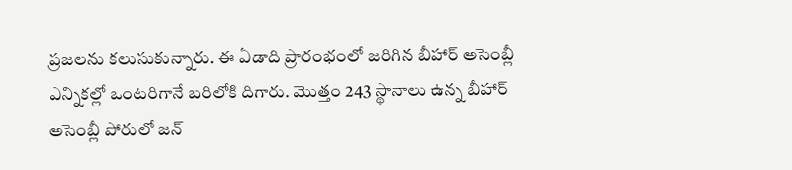ప్రజలను కలుసుకున్నారు. ఈ ఏడాది ప్రారంభంలో జరిగిన బీహార్ అసెంబ్లీ ఎన్నికల్లో ఒంటరిగానే బరిలోకి దిగారు. మొత్తం 243 స్థానాలు ఉన్న బీహార్ అసెంబ్లీ పోరులో జన్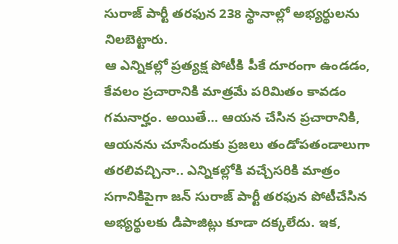సురాజ్ పార్టీ తరఫున 238 స్థానాల్లో అభ్యర్థులను నిలబెట్టారు.
ఆ ఎన్నికల్లో ప్రత్యక్ష పోటీకి పీకే దూరంగా ఉండడం, కేవలం ప్రచారానికి మాత్రమే పరిమితం కావడం గమనార్హం. అయితే… ఆయన చేసిన ప్రచారానికి, ఆయనను చూసేందుకు ప్రజలు తండోపతండాలుగా తరలివచ్చినా.. ఎన్నికల్లోకి వచ్చేసరికి మాత్రం సగానికిపైగా జన్ సురాజ్ పార్టీ తరఫున పోటీచేసిన అభ్యర్థులకు డిపాజిట్లు కూడా దక్కలేదు. ఇక,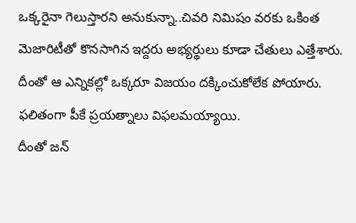ఒక్కరైనా గెలుస్తారని అనుకున్నా..చివరి నిమిషం వరకు ఒకింత మెజారిటీతో కొనసాగిన ఇద్దరు అభ్యర్థులు కూడా చేతులు ఎత్తేశారు. దీంతో ఆ ఎన్నికల్లో ఒక్కరూ విజయం దక్కించుకోలేక పోయారు. ఫలితంగా పీకే ప్రయత్నాలు విఫలమయ్యాయి.
దీంతో జన్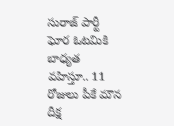సురాజ్ పార్టీ ఘోర ఓటమికి బాధ్యత వహిస్తూ.. 11 రోజులు పీకే మౌన దీక్ష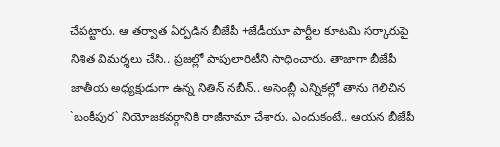చేపట్టారు. ఆ తర్వాత ఏర్పడిన బీజేపీ +జేడీయూ పార్టీల కూటమి సర్కారుపై నిశిత విమర్శలు చేసి.. ప్రజల్లో పాపులారిటీని సాధించారు. తాజాగా బీజేపీ జాతీయ అధ్యక్షుడుగా ఉన్న నితిన్ నబీన్.. అసెంబ్లీ ఎన్నికల్లో తాను గెలిచిన `బంకీపుర` నియోజకవర్గానికి రాజీనామా చేశారు. ఎందుకంటే.. ఆయన బీజేపీ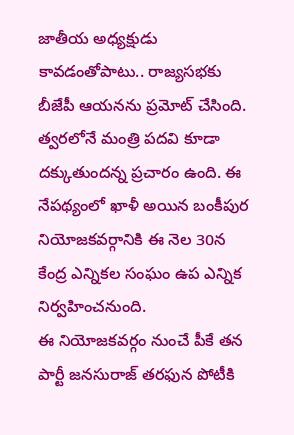జాతీయ అధ్యక్షుడు కావడంతోపాటు.. రాజ్యసభకు బీజేపీ ఆయనను ప్రమోట్ చేసింది. త్వరలోనే మంత్రి పదవి కూడా దక్కుతుందన్న ప్రచారం ఉంది. ఈ నేపథ్యంలో ఖాళీ అయిన బంకీపుర నియోజకవర్గానికి ఈ నెల 30న కేంద్ర ఎన్నికల సంఘం ఉప ఎన్నిక నిర్వహించనుంది.
ఈ నియోజకవర్గం నుంచే పీకే తన పార్టీ జనసురాజ్ తరఫున పోటీకి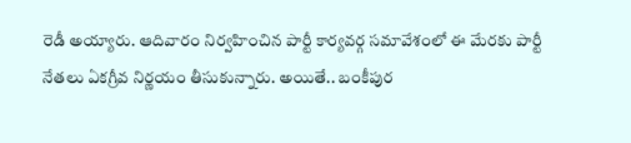రెడీ అయ్యారు. ఆదివారం నిర్వహించిన పార్టీ కార్యవర్గ సమావేశంలో ఈ మేరకు పార్టీ నేతలు ఏకగ్రీవ నిర్ణయం తీసుకున్నారు. అయితే.. బంకీపుర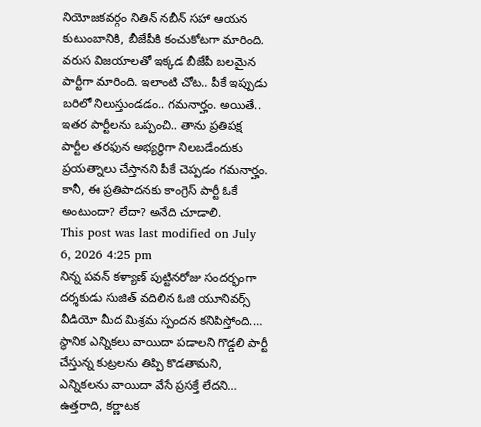నియోజకవర్గం నితిన్ నబీన్ సహా ఆయన కుటుంబానికి, బీజేపీకి కంచుకోటగా మారింది. వరుస విజయాలతో ఇక్కడ బీజేపీ బలమైన పార్టీగా మారింది. ఇలాంటి చోట.. పీకే ఇప్పుడు బరిలో నిలుస్తుండడం.. గమనార్హం. అయితే.. ఇతర పార్టీలను ఒప్పంచి.. తాను ప్రతిపక్ష పార్టీల తరఫున అభ్యర్థిగా నిలబడేందుకు ప్రయత్నాలు చేస్తానని పీకే చెప్పడం గమనార్హం. కానీ, ఈ ప్రతిపాదనకు కాంగ్రెస్ పార్టీ ఓకే అంటుందా? లేదా? అనేది చూడాలి.
This post was last modified on July 6, 2026 4:25 pm
నిన్న పవన్ కళ్యాణ్ పుట్టినరోజు సందర్భంగా దర్శకుడు సుజిత్ వదిలిన ఓజి యూనివర్స్ వీడియో మీద మిశ్రమ స్పందన కనిపిస్తోంది.…
స్థానిక ఎన్నికలు వాయిదా పడాలని గొడ్డలి పార్టీ చేస్తున్న కుట్రలను తిప్పి కొడతామని, ఎన్నికలను వాయిదా వేసే ప్రసక్తే లేదని…
ఉత్తరాది, కర్ణాటక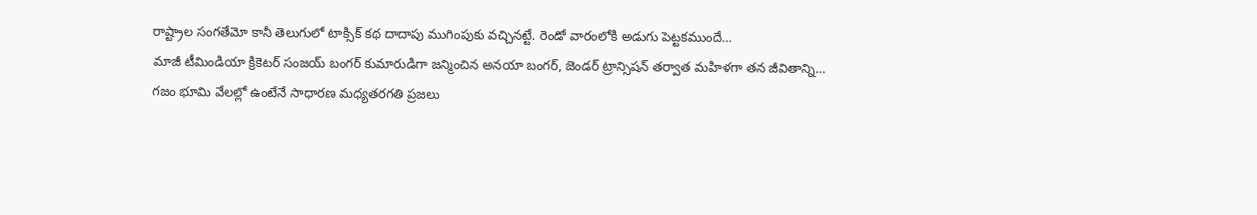రాష్ట్రాల సంగతేమో కానీ తెలుగులో టాక్సిక్ కథ దాదాపు ముగింపుకు వచ్చినట్టే. రెండో వారంలోకి అడుగు పెట్టకముందే…
మాజీ టీమిండియా క్రికెటర్ సంజయ్ బంగర్ కుమారుడిగా జన్మించిన అనయా బంగర్, జెండర్ ట్రాన్సిషన్ తర్వాత మహిళగా తన జీవితాన్ని…
గజం భూమి వేలల్లో ఉంటేనే సాధారణ మధ్యతరగతి ప్రజలు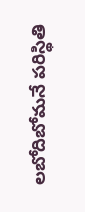లబోదిబోమనే పరిస్థితి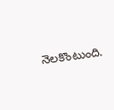నెలకొంటుంది.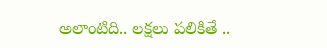అలాంటిది.. లక్షలు పలికితే ..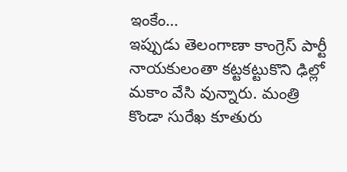ఇంకేం…
ఇప్పుడు తెలంగాణా కాంగ్రెస్ పార్టీ నాయకులంతా కట్టకట్టుకొని ఢిల్లో మకాం వేసి వున్నారు. మంత్రి కొండా సురేఖ కూతురు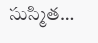సుస్మిత…